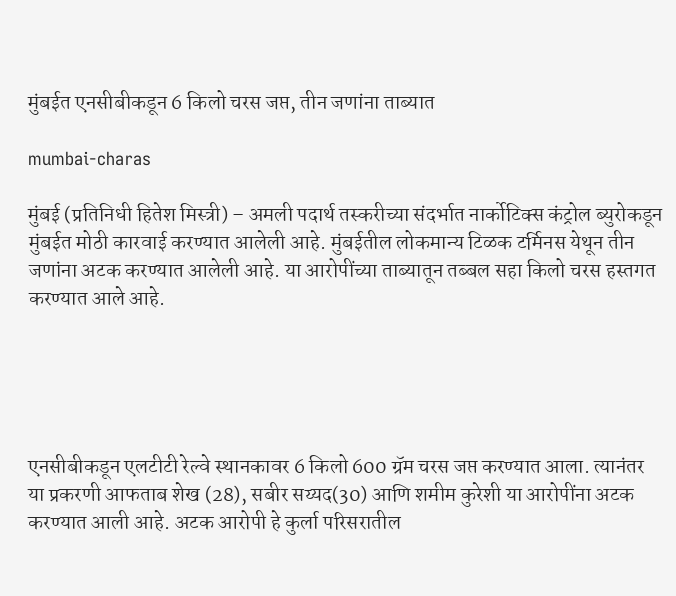मुंबईत एनसीबीकडून 6 किलो चरस जप्त, तीन जणांना ताब्यात

mumbai-charas

मुंबई (प्रतिनिधी हितेश मिस्त्री) – अमली पदार्थ तस्करीच्या संदर्भात नार्कोटिक्स कंट्रोल ब्युरोकडून मुंबईत मोठी कारवाई करण्यात आलेली आहे. मुंबईतील लोकमान्य टिळक टर्मिनस येथून तीन जणांना अटक करण्यात आलेली आहे. या आरोपींच्या ताब्यातून तब्बल सहा किलो चरस हस्तगत करण्यात आले आहे.





एनसीबीकडून एलटीटी रेल्वे स्थानकावर 6 किलो 600 ग्रॅम चरस जप्त करण्यात आला. त्यानंतर या प्रकरणी आफताब शेख (28), सबीर सय्यद(30) आणि शमीम कुरेशी या आरोपींना अटक करण्यात आली आहे. अटक आरोपी हे कुर्ला परिसरातील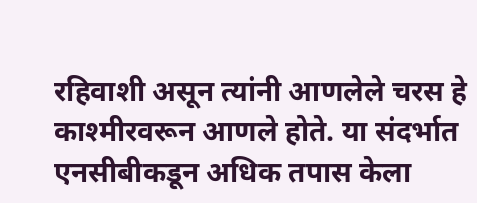रहिवाशी असून त्यांनी आणलेले चरस हे काश्मीरवरून आणले होते. या संदर्भात एनसीबीकडून अधिक तपास केला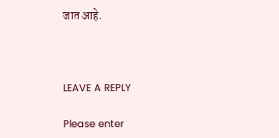जात आहे.



LEAVE A REPLY

Please enter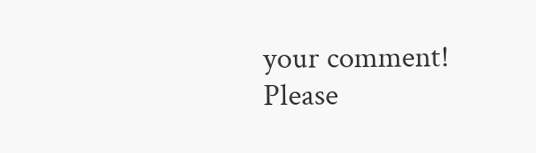your comment!
Please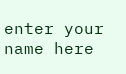enter your name here